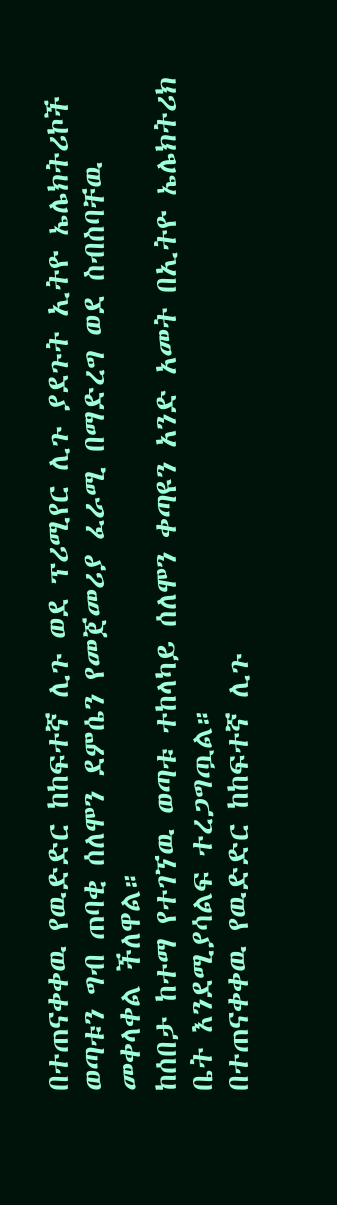በተጠናቀቀዉ የዉድድር ከከፍተኛ ሊጉ ወደ ፕሪሚየር ሊጉ ያደጉት ኢትዮ ኤሌክትሪኮች ወጣቱን ግብ ጠባቂ ሰለሞን ደምሴን የመጀመሪያ ፈራሚ በማድረግ ወደ ስብስባቸዉ መቀላቀል ችለዋል።
ከሰበታ ከተማ የተገኘዉ ወጣቱ ተከላካይ ሰለሞን ቀጣዩን አንድ አመት በኢትዮ ኤሌክትሪክ ቤት እንደሚያሳልፍ ተረጋግጧል።
በተጠናቀቀዉ የዉድድር ከከፍተኛ ሊጉ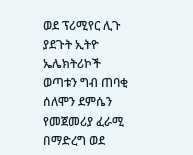ወደ ፕሪሚየር ሊጉ ያደጉት ኢትዮ ኤሌክትሪኮች ወጣቱን ግብ ጠባቂ ሰለሞን ደምሴን የመጀመሪያ ፈራሚ በማድረግ ወደ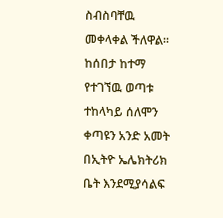ስብስባቸዉ መቀላቀል ችለዋል።
ከሰበታ ከተማ የተገኘዉ ወጣቱ ተከላካይ ሰለሞን ቀጣዩን አንድ አመት በኢትዮ ኤሌክትሪክ ቤት እንደሚያሳልፍ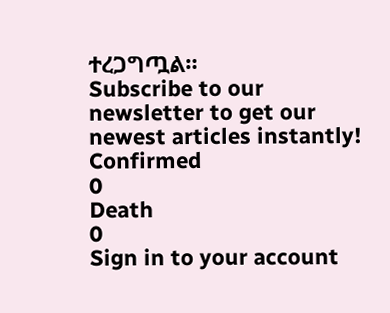ተረጋግጧል።
Subscribe to our newsletter to get our newest articles instantly!
Confirmed
0
Death
0
Sign in to your account